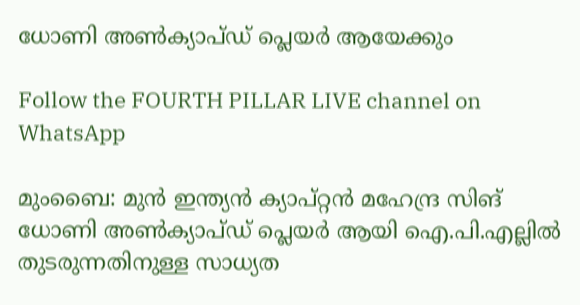ധോണി അണ്‍ക്യാപ്ഡ് പ്ലെയര്‍ ആയേക്കും

Follow the FOURTH PILLAR LIVE channel on WhatsApp

മുംബൈ: മുന്‍ ഇന്ത്യന്‍ ക്യാപ്റ്റന്‍ മഹേന്ദ്ര സിങ് ധോണി അണ്‍ക്യാപ്ഡ് പ്ലെയര്‍ ആയി ഐ.പി.എല്ലില്‍ തുടരുന്നതിനുള്ള സാധ്യത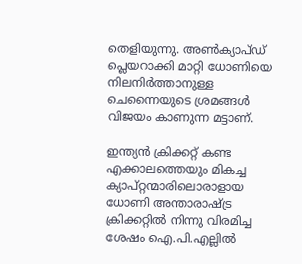തെളിയുന്നു. അണ്‍ക്യാപ്ഡ് പ്ലെയറാക്കി മാറ്റി ധോണിയെ നിലനിര്‍ത്താനുള്ള ചെന്നൈയുടെ ശ്രമങ്ങള്‍ വിജയം കാണുന്ന മട്ടാണ്.

ഇന്ത്യന്‍ ക്രിക്കറ്റ് കണ്ട എക്കാലത്തെയും മികച്ച ക്യാപ്റ്റന്മാരിലൊരാളായ ധോണി അന്താരാഷ്ട്ര ക്രിക്കറ്റില്‍ നിന്നു വിരമിച്ച ശേഷം ഐ.പി.എല്ലില്‍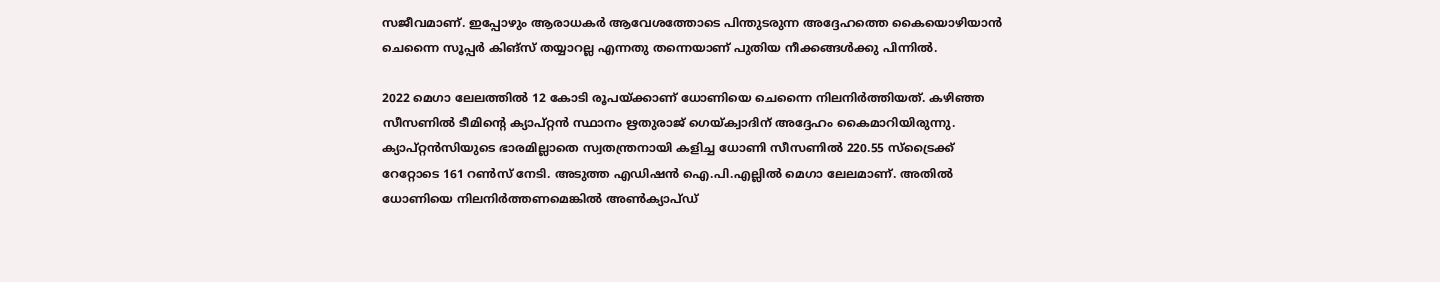സജീവമാണ്. ഇപ്പോഴും ആരാധകര്‍ ആവേശത്തോടെ പിന്തുടരുന്ന അദ്ദേഹത്തെ കൈയൊഴിയാന്‍ ചെന്നൈ സൂപ്പര്‍ കിങ്‌സ് തയ്യാറല്ല എന്നതു തന്നെയാണ് പുതിയ നീക്കങ്ങള്‍ക്കു പിന്നില്‍.

2022 മെഗാ ലേലത്തില്‍ 12 കോടി രൂപയ്ക്കാണ് ധോണിയെ ചെന്നൈ നിലനിര്‍ത്തിയത്. കഴിഞ്ഞ സീസണില്‍ ടീമിന്റെ ക്യാപ്റ്റന്‍ സ്ഥാനം ഋതുരാജ് ഗെയ്ക്വാദിന് അദ്ദേഹം കൈമാറിയിരുന്നു. ക്യാപ്റ്റന്‍സിയുടെ ഭാരമില്ലാതെ സ്വതന്ത്രനായി കളിച്ച ധോണി സീസണില്‍ 220.55 സ്ട്രൈക്ക് റേറ്റോടെ 161 റണ്‍സ് നേടി. അടുത്ത എഡിഷന്‍ ഐ.പി.എല്ലില്‍ മെഗാ ലേലമാണ്. അതില്‍ ധോണിയെ നിലനിര്‍ത്തണമെങ്കില്‍ അണ്‍ക്യാപ്ഡ്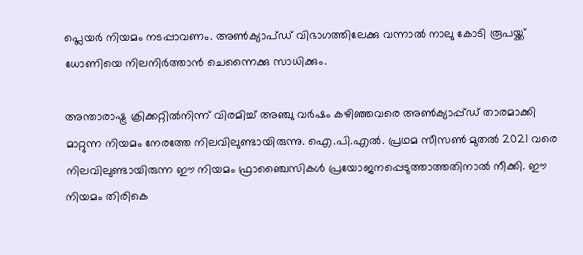പ്ലെയര്‍ നിയമം നടപ്പാവണം. അണ്‍ക്യാപ്ഡ് വിഭാഗത്തിലേക്കു വന്നാല്‍ നാലു കോടി രൂപയ്ക്ക് ധോണിയെ നിലനിര്‍ത്താന്‍ ചെന്നൈക്കു സാധിക്കും.

അന്താരാഷ്ട്ര ക്രിക്കറ്റില്‍നിന്ന് വിരമിച്ച് അഞ്ചു വര്‍ഷം കഴിഞ്ഞവരെ അണ്‍ക്യാപ്പ്ഡ് താരമാക്കി മാറ്റുന്ന നിയമം നേരത്തേ നിലവിലുണ്ടായിരുന്നു. ഐ.പി.എല്‍. പ്രഥമ സീസണ്‍ മുതല്‍ 2021 വരെ നിലവിലുണ്ടായിരുന്ന ഈ നിയമം ഫ്രാഞ്ചൈസികള്‍ പ്രയോജനപ്പെടുത്താത്തതിനാല്‍ നീക്കി. ഈ നിയമം തിരികെ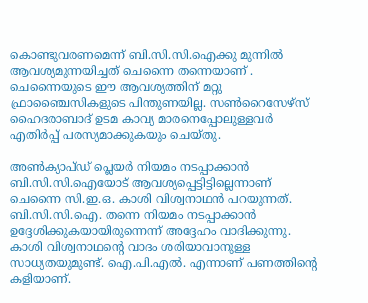കൊണ്ടുവരണമെന്ന് ബി.സി.സി.ഐക്കു മുന്നില്‍ ആവശ്യമുന്നയിച്ചത് ചെന്നൈ തന്നെയാണ് . ചെന്നൈയുടെ ഈ ആവശ്യത്തിന് മറ്റു ഫ്രാഞ്ചൈസികളുടെ പിന്തുണയില്ല. സണ്‍റൈസേഴ്‌സ് ഹൈദരാബാദ് ഉടമ കാവ്യ മാരനെപ്പോലുള്ളവര്‍ എതിര്‍പ്പ് പരസ്യമാക്കുകയും ചെയ്തു.

അണ്‍ക്യാപ്ഡ് പ്ലെയര്‍ നിയമം നടപ്പാക്കാന്‍ ബി.സി.സി.ഐയോട് ആവശ്യപ്പെട്ടിട്ടില്ലെന്നാണ് ചെന്നൈ സി.ഇ.ഒ. കാശി വിശ്വനാഥന്‍ പറയുന്നത്. ബി.സി.സി.ഐ. തന്നെ നിയമം നടപ്പാക്കാന്‍ ഉദ്ദേശിക്കുകയായിരുന്നെന്ന് അദ്ദേഹം വാദിക്കുന്നു. കാശി വിശ്വനാഥന്റെ വാദം ശരിയാവാനുള്ള സാധ്യതയുമുണ്ട്. ഐ.പി.എല്‍. എന്നാണ് പണത്തിന്റെ കളിയാണ്.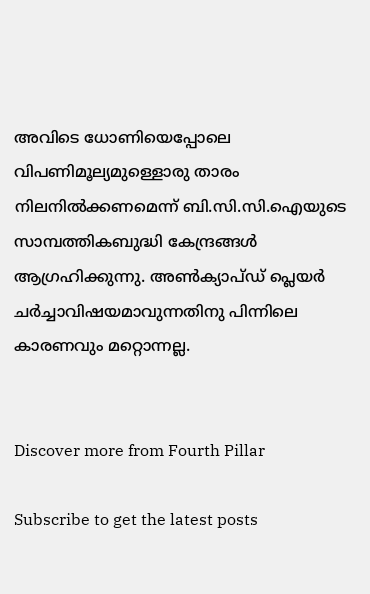അവിടെ ധോണിയെപ്പോലെ വിപണിമൂല്യമുള്ളൊരു താരം നിലനില്‍ക്കണമെന്ന് ബി.സി.സി.ഐയുടെ സാമ്പത്തികബുദ്ധി കേന്ദ്രങ്ങള്‍ ആഗ്രഹിക്കുന്നു. അണ്‍ക്യാപ്ഡ് പ്ലെയര്‍ ചര്‍ച്ചാവിഷയമാവുന്നതിനു പിന്നിലെ കാരണവും മറ്റൊന്നല്ല.


Discover more from Fourth Pillar

Subscribe to get the latest posts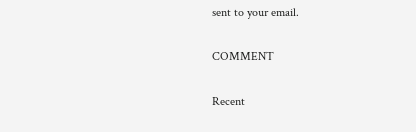sent to your email.

COMMENT

Recent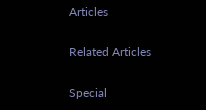Articles

Related Articles

Special